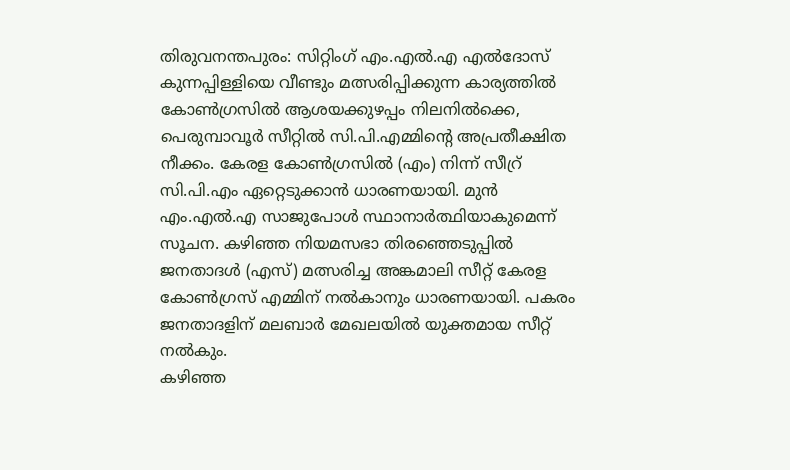തിരുവനന്തപുരം: സിറ്റിംഗ് എം.എൽ.എ എൽദോസ് കുന്നപ്പിള്ളിയെ വീണ്ടും മത്സരിപ്പിക്കുന്ന കാര്യത്തിൽ കോൺഗ്രസിൽ ആശയക്കുഴപ്പം നിലനിൽക്കെ, പെരുമ്പാവൂർ സീറ്റിൽ സി.പി.എമ്മിന്റെ അപ്രതീക്ഷിത നീക്കം. കേരള കോൺഗ്രസിൽ (എം) നിന്ന് സീറ്ര് സി.പി.എം ഏറ്റെടുക്കാൻ ധാരണയായി. മുൻ എം.എൽ.എ സാജുപോൾ സ്ഥാനാർത്ഥിയാകുമെന്ന് സൂചന. കഴിഞ്ഞ നിയമസഭാ തിരഞ്ഞെടുപ്പിൽ ജനതാദൾ (എസ്) മത്സരിച്ച അങ്കമാലി സീറ്റ് കേരള കോൺഗ്രസ് എമ്മിന് നൽകാനും ധാരണയായി. പകരം ജനതാദളിന് മലബാർ മേഖലയിൽ യുക്തമായ സീറ്റ് നൽകും.
കഴിഞ്ഞ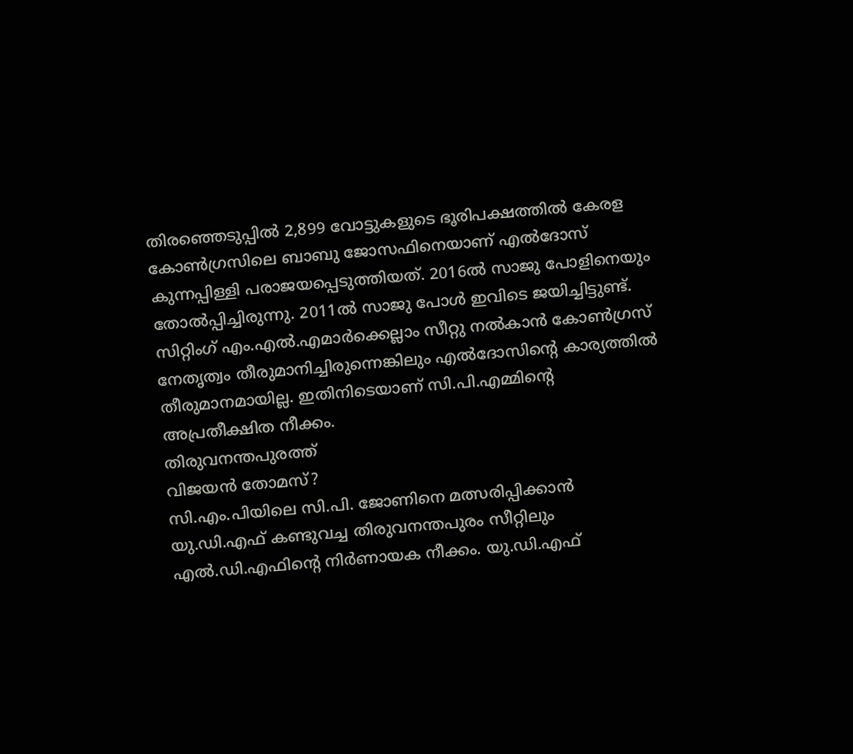തിരഞ്ഞെടുപ്പിൽ 2,899 വോട്ടുകളുടെ ഭൂരിപക്ഷത്തിൽ കേരള കോൺഗ്രസിലെ ബാബു ജോസഫിനെയാണ് എൽദോസ് കുന്നപ്പിള്ളി പരാജയപ്പെടുത്തിയത്. 2016ൽ സാജു പോളിനെയും തോൽപ്പിച്ചിരുന്നു. 2011ൽ സാജു പോൾ ഇവിടെ ജയിച്ചിട്ടുണ്ട്. സിറ്റിംഗ് എം.എൽ.എമാർക്കെല്ലാം സീറ്റു നൽകാൻ കോൺഗ്രസ് നേതൃത്വം തീരുമാനിച്ചിരുന്നെങ്കിലും എൽദോസിന്റെ കാര്യത്തിൽ തീരുമാനമായില്ല. ഇതിനിടെയാണ് സി.പി.എമ്മിന്റെ അപ്രതീക്ഷിത നീക്കം.
തിരുവനന്തപുരത്ത്
വിജയൻ തോമസ്?
സി.എം.പിയിലെ സി.പി. ജോണിനെ മത്സരിപ്പിക്കാൻ യു.ഡി.എഫ് കണ്ടുവച്ച തിരുവനന്തപുരം സീറ്റിലും എൽ.ഡി.എഫിന്റെ നിർണായക നീക്കം. യു.ഡി.എഫ്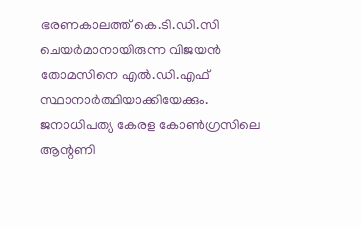ഭരണകാലത്ത് കെ.ടി.ഡി.സി ചെയർമാനായിരുന്ന വിജയൻ തോമസിനെ എൽ.ഡി.എഫ് സ്ഥാനാർത്ഥിയാക്കിയേക്കും. ജനാധിപത്യ കേരള കോൺഗ്രസിലെ ആന്റണി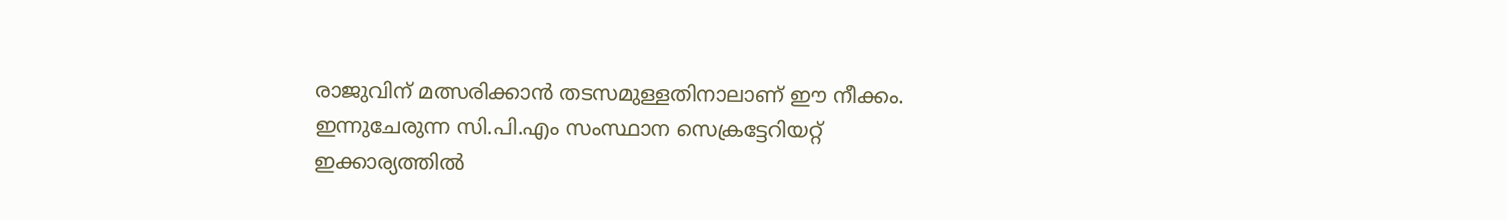രാജുവിന് മത്സരിക്കാൻ തടസമുള്ളതിനാലാണ് ഈ നീക്കം. ഇന്നുചേരുന്ന സി.പി.എം സംസ്ഥാന സെക്രട്ടേറിയറ്റ് ഇക്കാര്യത്തിൽ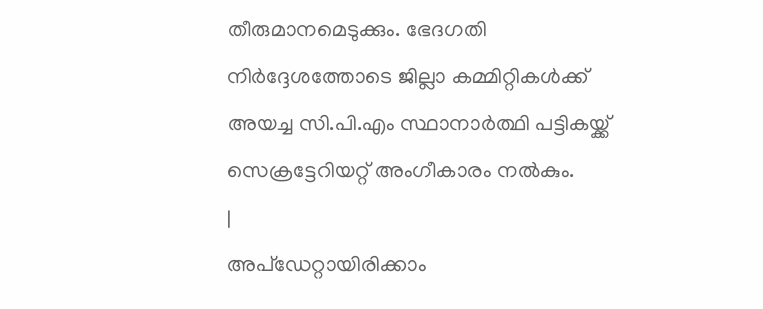തീരുമാനമെടുക്കും. ഭേദഗതി നിർദ്ദേശത്തോടെ ജില്ലാ കമ്മിറ്റികൾക്ക് അയച്ച സി.പി.എം സ്ഥാനാർത്ഥി പട്ടികയ്ക്ക് സെക്രട്ടേറിയറ്റ് അംഗീകാരം നൽകും.
|
അപ്ഡേറ്റായിരിക്കാം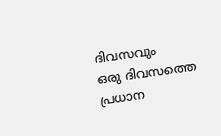ദിവസവും
ഒരു ദിവസത്തെ പ്രധാന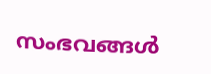സംഭവങ്ങൾ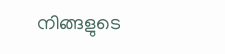നിങ്ങളുടെ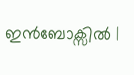ഇൻബോക്സിൽ |